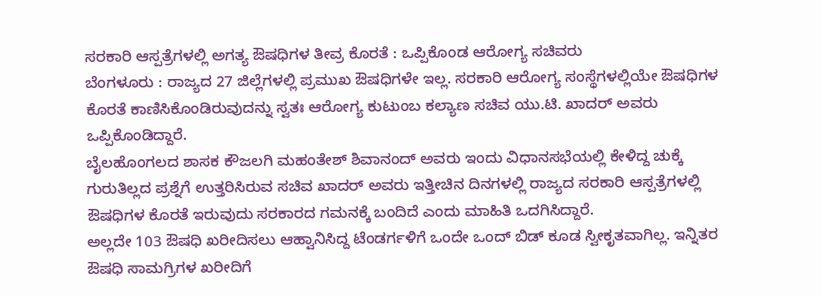ಸರಕಾರಿ ಆಸ್ಪತ್ರೆಗಳಲ್ಲಿ ಅಗತ್ಯ ಔಷಧಿಗಳ ತೀವ್ರ ಕೊರತೆ : ಒಪ್ಪಿಕೊಂಡ ಆರೋಗ್ಯ ಸಚಿವರು
ಬೆಂಗಳೂರು : ರಾಜ್ಯದ 27 ಜಿಲ್ಲೆಗಳಲ್ಲಿ ಪ್ರಮುಖ ಔಷಧಿಗಳೇ ಇಲ್ಲ. ಸರಕಾರಿ ಆರೋಗ್ಯ ಸಂಸ್ಥೆಗಳಲ್ಲಿಯೇ ಔಷಧಿಗಳ ಕೊರತೆ ಕಾಣಿಸಿಕೊಂಡಿರುವುದನ್ನು ಸ್ವತಃ ಆರೋಗ್ಯ ಕುಟುಂಬ ಕಲ್ಯಾಣ ಸಚಿವ ಯು.ಟಿ. ಖಾದರ್ ಅವರು ಒಪ್ಪಿಕೊಂಡಿದ್ದಾರೆ.
ಬೈಲಹೊಂಗಲದ ಶಾಸಕ ಕೌಜಲಗಿ ಮಹಂತೇಶ್ ಶಿವಾನಂದ್ ಅವರು ಇಂದು ವಿಧಾನಸಭೆಯಲ್ಲಿ ಕೇಳಿದ್ದ ಚುಕ್ಕೆ ಗುರುತಿಲ್ಲದ ಪ್ರಶ್ನೆಗೆ ಉತ್ತರಿಸಿರುವ ಸಚಿವ ಖಾದರ್ ಅವರು ಇತ್ತೀಚಿನ ದಿನಗಳಲ್ಲಿ ರಾಜ್ಯದ ಸರಕಾರಿ ಆಸ್ಪತ್ರೆಗಳಲ್ಲಿ ಔಷಧಿಗಳ ಕೊರತೆ ಇರುವುದು ಸರಕಾರದ ಗಮನಕ್ಕೆ ಬಂದಿದೆ ಎಂದು ಮಾಹಿತಿ ಒದಗಿಸಿದ್ದಾರೆ.
ಅಲ್ಲದೇ 103 ಔಷಧಿ ಖರೀದಿಸಲು ಆಹ್ವಾನಿಸಿದ್ದ ಟೆಂಡರ್ಗಳಿಗೆ ಒಂದೇ ಒಂದ್ ಬಿಡ್ ಕೂಡ ಸ್ವೀಕೃತವಾಗಿಲ್ಲ. ಇನ್ನಿತರ ಔಷಧಿ ಸಾಮಗ್ರಿಗಳ ಖರೀದಿಗೆ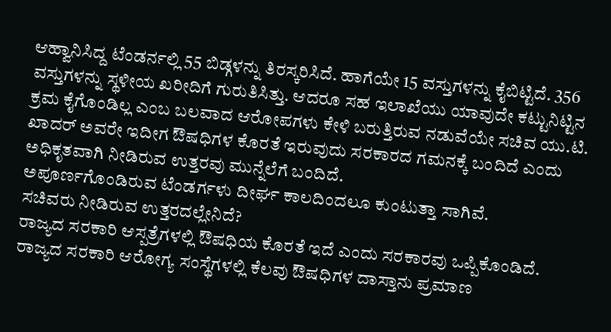ಆಹ್ವಾನಿಸಿದ್ದ ಟೆಂಡರ್ನಲ್ಲಿ 55 ಬಿಡ್ಗಳನ್ನು ತಿರಸ್ಕರಿಸಿದೆ. ಹಾಗೆಯೇ 15 ವಸ್ತುಗಳನ್ನು ಕೈಬಿಟ್ಟಿದೆ. 356 ವಸ್ತುಗಳನ್ನು ಸ್ಥಳೀಯ ಖರೀದಿಗೆ ಗುರುತಿಸಿತ್ತು. ಆದರೂ ಸಹ ಇಲಾಖೆಯು ಯಾವುದೇ ಕಟ್ಟುನಿಟ್ಟಿನ ಕ್ರಮ ಕೈಗೊಂಡಿಲ್ಲ ಎಂಬ ಬಲವಾದ ಆರೋಪಗಳು ಕೇಳಿ ಬರುತ್ತಿರುವ ನಡುವೆಯೇ ಸಚಿವ ಯು.ಟಿ. ಖಾದರ್ ಅವರೇ ಇದೀಗ ಔಷಧಿಗಳ ಕೊರತೆ ಇರುವುದು ಸರಕಾರದ ಗಮನಕ್ಕೆ ಬಂದಿದೆ ಎಂದು ಅಧಿಕೃತವಾಗಿ ನೀಡಿರುವ ಉತ್ತರವು ಮುನ್ನೆಲೆಗೆ ಬಂದಿದೆ.
ಅಪೂರ್ಣಗೊಂಡಿರುವ ಟೆಂಡರ್ಗಳು ದೀರ್ಘ ಕಾಲದಿಂದಲೂ ಕುಂಟುತ್ತಾ ಸಾಗಿವೆ.
ಸಚಿವರು ನೀಡಿರುವ ಉತ್ತರದಲ್ಲೇನಿದೆ?
ರಾಜ್ಯದ ಸರಕಾರಿ ಆಸ್ಪತ್ರೆಗಳಲ್ಲಿ ಔಷಧಿಯ ಕೊರತೆ ಇದೆ ಎಂದು ಸರಕಾರವು ಒಪ್ಪಿಕೊಂಡಿದೆ. ರಾಜ್ಯದ ಸರಕಾರಿ ಆರೋಗ್ಯ ಸಂಸ್ಥೆಗಳಲ್ಲಿ ಕೆಲವು ಔಷಧಿಗಳ ದಾಸ್ತಾನು ಪ್ರಮಾಣ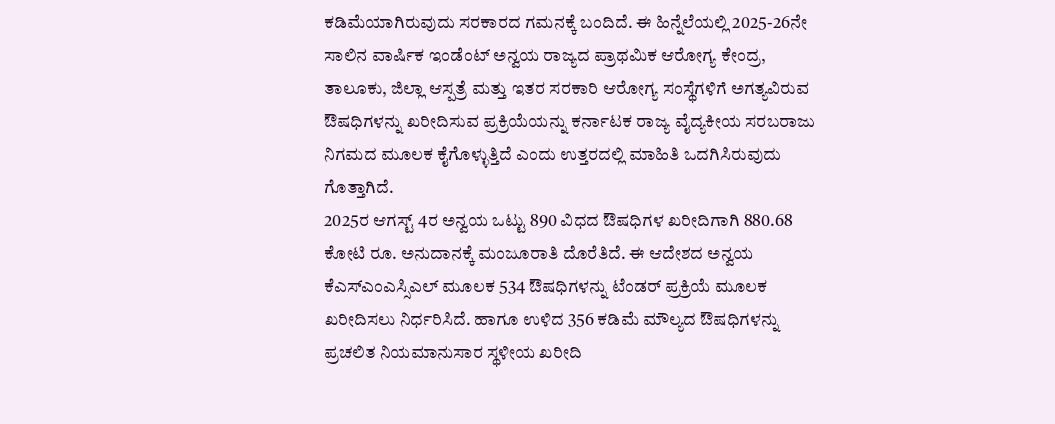ಕಡಿಮೆಯಾಗಿರುವುದು ಸರಕಾರದ ಗಮನಕ್ಕೆ ಬಂದಿದೆ. ಈ ಹಿನ್ನೆಲೆಯಲ್ಲಿ 2025-26ನೇ ಸಾಲಿನ ವಾರ್ಷಿಕ ಇಂಡೆಂಟ್ ಅನ್ವಯ ರಾಜ್ಯದ ಪ್ರಾಥಮಿಕ ಆರೋಗ್ಯ ಕೇಂದ್ರ, ತಾಲೂಕು, ಜಿಲ್ಲಾ ಆಸ್ಪತ್ರೆ ಮತ್ತು ಇತರ ಸರಕಾರಿ ಆರೋಗ್ಯ ಸಂಸ್ಥೆಗಳಿಗೆ ಅಗತ್ಯವಿರುವ ಔಷಧಿಗಳನ್ನು ಖರೀದಿಸುವ ಪ್ರಕ್ರಿಯೆಯನ್ನು ಕರ್ನಾಟಕ ರಾಜ್ಯ ವೈದ್ಯಕೀಯ ಸರಬರಾಜು ನಿಗಮದ ಮೂಲಕ ಕೈಗೊಳ್ಳುತ್ತಿದೆ ಎಂದು ಉತ್ತರದಲ್ಲಿ ಮಾಹಿತಿ ಒದಗಿಸಿರುವುದು ಗೊತ್ತಾಗಿದೆ.
2025ರ ಆಗಸ್ಟ್ 4ರ ಅನ್ವಯ ಒಟ್ಟು 890 ವಿಧದ ಔಷಧಿಗಳ ಖರೀದಿಗಾಗಿ 880.68 ಕೋಟಿ ರೂ. ಅನುದಾನಕ್ಕೆ ಮಂಜೂರಾತಿ ದೊರೆತಿದೆ. ಈ ಆದೇಶದ ಅನ್ವಯ ಕೆಎಸ್ಎಂಎಸ್ಸಿಎಲ್ ಮೂಲಕ 534 ಔಷಧಿಗಳನ್ನು ಟೆಂಡರ್ ಪ್ರಕ್ರಿಯೆ ಮೂಲಕ ಖರೀದಿಸಲು ನಿರ್ಧರಿಸಿದೆ. ಹಾಗೂ ಉಳಿದ 356 ಕಡಿಮೆ ಮೌಲ್ಯದ ಔಷಧಿಗಳನ್ನು ಪ್ರಚಲಿತ ನಿಯಮಾನುಸಾರ ಸ್ಥಳೀಯ ಖರೀದಿ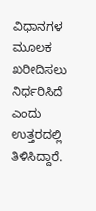ವಿಧಾನಗಳ ಮೂಲಕ ಖರೀದಿಸಲು ನಿರ್ಧರಿಸಿದೆ ಎಂದು ಉತ್ತರದಲ್ಲಿ ತಿಳಿಸಿದ್ದಾರೆ.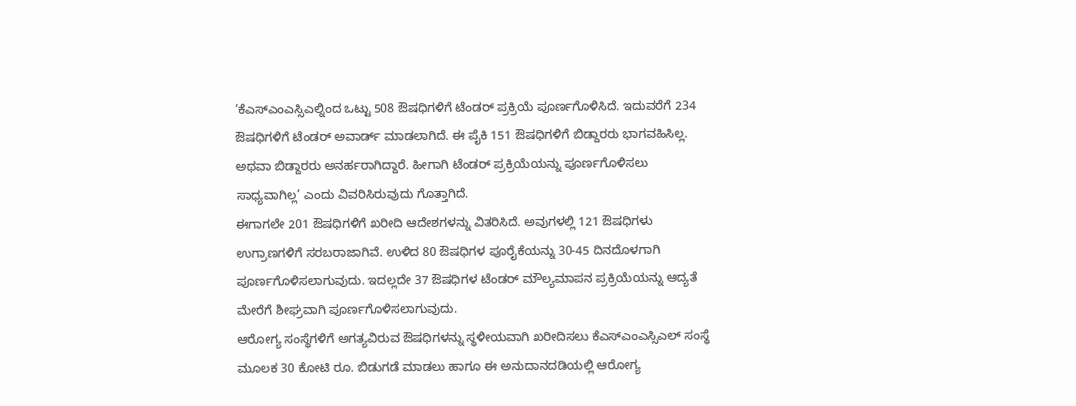‘ಕೆಎಸ್ಎಂಎಸ್ಸಿಎಲ್ನಿಂದ ಒಟ್ಟು 508 ಔಷಧಿಗಳಿಗೆ ಟೆಂಡರ್ ಪ್ರಕ್ರಿಯೆ ಪೂರ್ಣಗೊಳಿಸಿದೆ. ಇದುವರೆಗೆ 234 ಔಷಧಿಗಳಿಗೆ ಟೆಂಡರ್ ಅವಾರ್ಡ್ ಮಾಡಲಾಗಿದೆ. ಈ ಪೈಕಿ 151 ಔಷಧಿಗಳಿಗೆ ಬಿಡ್ದಾರರು ಭಾಗವಹಿಸಿಲ್ಲ. ಅಥವಾ ಬಿಡ್ದಾರರು ಅನರ್ಹರಾಗಿದ್ದಾರೆ. ಹೀಗಾಗಿ ಟೆಂಡರ್ ಪ್ರಕ್ರಿಯೆಯನ್ನು ಪೂರ್ಣಗೊಳಿಸಲು ಸಾಧ್ಯವಾಗಿಲ್ಲ’ ಎಂದು ವಿವರಿಸಿರುವುದು ಗೊತ್ತಾಗಿದೆ.
ಈಗಾಗಲೇ 201 ಔಷಧಿಗಳಿಗೆ ಖರೀದಿ ಆದೇಶಗಳನ್ನು ವಿತರಿಸಿದೆ. ಅವುಗಳಲ್ಲಿ 121 ಔಷಧಿಗಳು ಉಗ್ರಾಣಗಳಿಗೆ ಸರಬರಾಜಾಗಿವೆ. ಉಳಿದ 80 ಔಷಧಿಗಳ ಪೂರೈಕೆಯನ್ನು 30-45 ದಿನದೊಳಗಾಗಿ ಪೂರ್ಣಗೊಳಿಸಲಾಗುವುದು. ಇದಲ್ಲದೇ 37 ಔಷಧಿಗಳ ಟೆಂಡರ್ ಮೌಲ್ಯಮಾಪನ ಪ್ರಕ್ರಿಯೆಯನ್ನು ಆದ್ಯತೆ ಮೇರೆಗೆ ಶೀಘ್ರವಾಗಿ ಪೂರ್ಣಗೊಳಿಸಲಾಗುವುದು.
ಆರೋಗ್ಯ ಸಂಸ್ಥೆಗಳಿಗೆ ಅಗತ್ಯವಿರುವ ಔಷಧಿಗಳನ್ನು ಸ್ಥಳೀಯವಾಗಿ ಖರೀದಿಸಲು ಕೆಎಸ್ಎಂಎಸ್ಸಿಎಲ್ ಸಂಸ್ಥೆ ಮೂಲಕ 30 ಕೋಟಿ ರೂ. ಬಿಡುಗಡೆ ಮಾಡಲು ಹಾಗೂ ಈ ಅನುದಾನದಡಿಯಲ್ಲಿ ಆರೋಗ್ಯ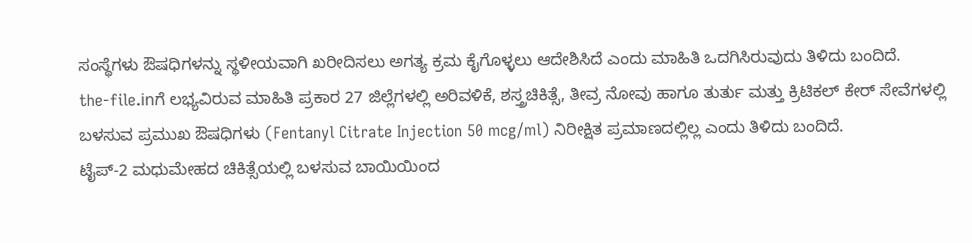ಸಂಸ್ಥೆಗಳು ಔಷಧಿಗಳನ್ನು ಸ್ಥಳೀಯವಾಗಿ ಖರೀದಿಸಲು ಅಗತ್ಯ ಕ್ರಮ ಕೈಗೊಳ್ಳಲು ಆದೇಶಿಸಿದೆ ಎಂದು ಮಾಹಿತಿ ಒದಗಿಸಿರುವುದು ತಿಳಿದು ಬಂದಿದೆ.
the-file.inಗೆ ಲಭ್ಯವಿರುವ ಮಾಹಿತಿ ಪ್ರಕಾರ 27 ಜಿಲ್ಲೆಗಳಲ್ಲಿ ಅರಿವಳಿಕೆ, ಶಸ್ತ್ರಚಿಕಿತ್ಸೆ, ತೀವ್ರ ನೋವು ಹಾಗೂ ತುರ್ತು ಮತ್ತು ಕ್ರಿಟಿಕಲ್ ಕೇರ್ ಸೇವೆಗಳಲ್ಲಿ ಬಳಸುವ ಪ್ರಮುಖ ಔಷಧಿಗಳು (Fentanyl Citrate Injection 50 mcg/ml) ನಿರೀಕ್ಷಿತ ಪ್ರಮಾಣದಲ್ಲಿಲ್ಲ ಎಂದು ತಿಳಿದು ಬಂದಿದೆ.
ಟೈಪ್-2 ಮಧುಮೇಹದ ಚಿಕಿತ್ಸೆಯಲ್ಲಿ ಬಳಸುವ ಬಾಯಿಯಿಂದ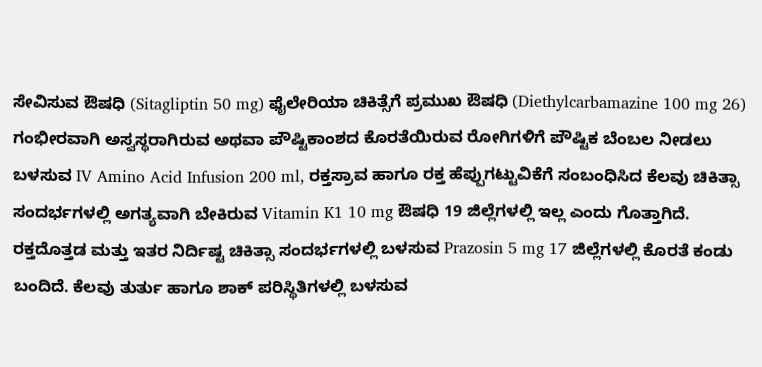ಸೇವಿಸುವ ಔಷಧಿ (Sitagliptin 50 mg) ಫೈಲೇರಿಯಾ ಚಿಕಿತ್ಸೆಗೆ ಪ್ರಮುಖ ಔಷಧಿ (Diethylcarbamazine 100 mg 26) ಗಂಭೀರವಾಗಿ ಅಸ್ವಸ್ಥರಾಗಿರುವ ಅಥವಾ ಪೌಷ್ಟಿಕಾಂಶದ ಕೊರತೆಯಿರುವ ರೋಗಿಗಳಿಗೆ ಪೌಷ್ಟಿಕ ಬೆಂಬಲ ನೀಡಲು ಬಳಸುವ IV Amino Acid Infusion 200 ml, ರಕ್ತಸ್ರಾವ ಹಾಗೂ ರಕ್ತ ಹೆಪ್ಪುಗಟ್ಟುವಿಕೆಗೆ ಸಂಬಂಧಿಸಿದ ಕೆಲವು ಚಿಕಿತ್ಸಾ ಸಂದರ್ಭಗಳಲ್ಲಿ ಅಗತ್ಯವಾಗಿ ಬೇಕಿರುವ Vitamin K1 10 mg ಔಷಧಿ 19 ಜಿಲ್ಲೆಗಳಲ್ಲಿ ಇಲ್ಲ ಎಂದು ಗೊತ್ತಾಗಿದೆ.
ರಕ್ತದೊತ್ತಡ ಮತ್ತು ಇತರ ನಿರ್ದಿಷ್ಟ ಚಿಕಿತ್ಸಾ ಸಂದರ್ಭಗಳಲ್ಲಿ ಬಳಸುವ Prazosin 5 mg 17 ಜಿಲ್ಲೆಗಳಲ್ಲಿ ಕೊರತೆ ಕಂಡು ಬಂದಿದೆ. ಕೆಲವು ತುರ್ತು ಹಾಗೂ ಶಾಕ್ ಪರಿಸ್ಥಿತಿಗಳಲ್ಲಿ ಬಳಸುವ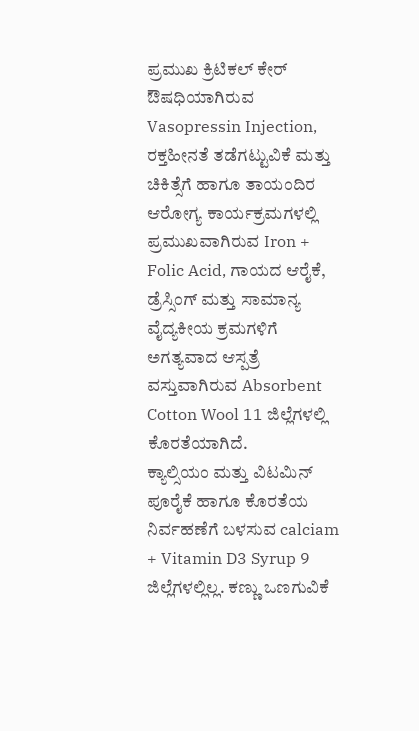ಪ್ರಮುಖ ಕ್ರಿಟಿಕಲ್ ಕೇರ್ ಔಷಧಿಯಾಗಿರುವ Vasopressin Injection, ರಕ್ತಹೀನತೆ ತಡೆಗಟ್ಟುವಿಕೆ ಮತ್ತು ಚಿಕಿತ್ಸೆಗೆ ಹಾಗೂ ತಾಯಂದಿರ ಆರೋಗ್ಯ ಕಾರ್ಯಕ್ರಮಗಳಲ್ಲಿ ಪ್ರಮುಖವಾಗಿರುವ Iron + Folic Acid, ಗಾಯದ ಆರೈಕೆ, ಡ್ರೆಸ್ಸಿಂಗ್ ಮತ್ತು ಸಾಮಾನ್ಯ ವೈದ್ಯಕೀಯ ಕ್ರಮಗಳಿಗೆ ಅಗತ್ಯವಾದ ಆಸ್ಪತ್ರೆ ವಸ್ತುವಾಗಿರುವ Absorbent Cotton Wool 11 ಜಿಲ್ಲೆಗಳಲ್ಲಿ ಕೊರತೆಯಾಗಿದೆ.
ಕ್ಯಾಲ್ಸಿಯಂ ಮತ್ತು ವಿಟಮಿನ್ ಪೂರೈಕೆ ಹಾಗೂ ಕೊರತೆಯ ನಿರ್ವಹಣೆಗೆ ಬಳಸುವ calciam + Vitamin D3 Syrup 9 ಜಿಲ್ಲೆಗಳಲ್ಲಿಲ್ಲ. ಕಣ್ಣು ಒಣಗುವಿಕೆ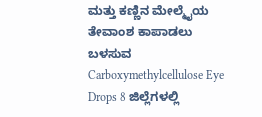ಮತ್ತು ಕಣ್ಣಿನ ಮೇಲ್ಮೈಯ ತೇವಾಂಶ ಕಾಪಾಡಲು ಬಳಸುವ Carboxymethylcellulose Eye Drops 8 ಜಿಲ್ಲೆಗಳಲ್ಲಿ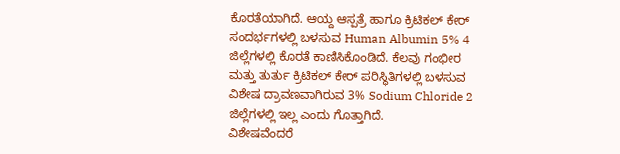ಕೊರತೆಯಾಗಿದೆ. ಆಯ್ದ ಆಸ್ಪತ್ರೆ ಹಾಗೂ ಕ್ರಿಟಿಕಲ್ ಕೇರ್ ಸಂದರ್ಭಗಳಲ್ಲಿ ಬಳಸುವ Human Albumin 5% 4 ಜಿಲ್ಲೆಗಳಲ್ಲಿ ಕೊರತೆ ಕಾಣಿಸಿಕೊಂಡಿದೆ. ಕೆಲವು ಗಂಭೀರ ಮತ್ತು ತುರ್ತು ಕ್ರಿಟಿಕಲ್ ಕೇರ್ ಪರಿಸ್ಥಿತಿಗಳಲ್ಲಿ ಬಳಸುವ ವಿಶೇಷ ದ್ರಾವಣವಾಗಿರುವ 3% Sodium Chloride 2 ಜಿಲ್ಲೆಗಳಲ್ಲಿ ಇಲ್ಲ ಎಂದು ಗೊತ್ತಾಗಿದೆ.
ವಿಶೇಷವೆಂದರೆ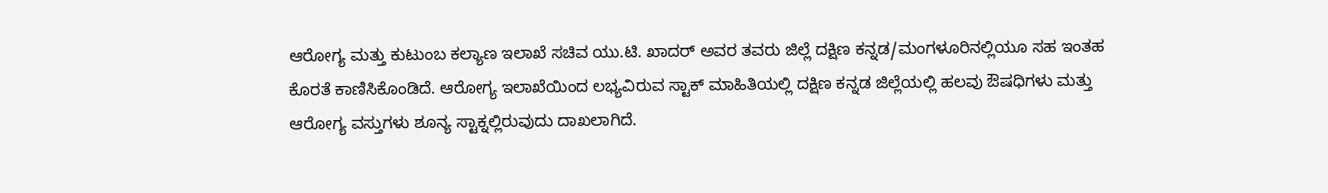ಆರೋಗ್ಯ ಮತ್ತು ಕುಟುಂಬ ಕಲ್ಯಾಣ ಇಲಾಖೆ ಸಚಿವ ಯು.ಟಿ. ಖಾದರ್ ಅವರ ತವರು ಜಿಲ್ಲೆ ದಕ್ಷಿಣ ಕನ್ನಡ/ಮಂಗಳೂರಿನಲ್ಲಿಯೂ ಸಹ ಇಂತಹ ಕೊರತೆ ಕಾಣಿಸಿಕೊಂಡಿದೆ. ಆರೋಗ್ಯ ಇಲಾಖೆಯಿಂದ ಲಭ್ಯವಿರುವ ಸ್ಟಾಕ್ ಮಾಹಿತಿಯಲ್ಲಿ ದಕ್ಷಿಣ ಕನ್ನಡ ಜಿಲ್ಲೆಯಲ್ಲಿ ಹಲವು ಔಷಧಿಗಳು ಮತ್ತು ಆರೋಗ್ಯ ವಸ್ತುಗಳು ಶೂನ್ಯ ಸ್ಟಾಕ್ನಲ್ಲಿರುವುದು ದಾಖಲಾಗಿದೆ.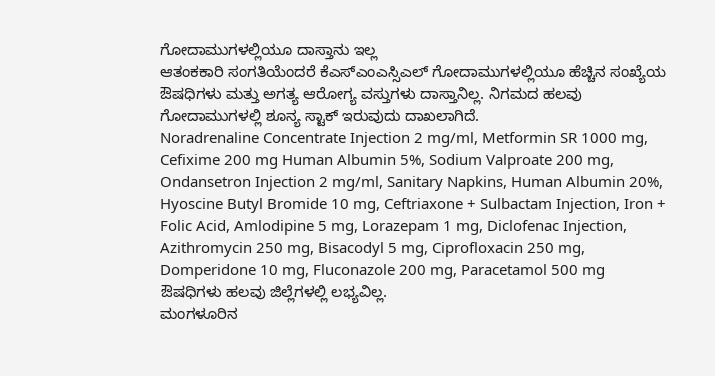ಗೋದಾಮುಗಳಲ್ಲಿಯೂ ದಾಸ್ತಾನು ಇಲ್ಲ
ಆತಂಕಕಾರಿ ಸಂಗತಿಯೆಂದರೆ ಕೆಎಸ್ಎಂಎಸ್ಸಿಎಲ್ ಗೋದಾಮುಗಳಲ್ಲಿಯೂ ಹೆಚ್ಚಿನ ಸಂಖ್ಯೆಯ ಔಷಧಿಗಳು ಮತ್ತು ಅಗತ್ಯ ಆರೋಗ್ಯ ವಸ್ತುಗಳು ದಾಸ್ತಾನಿಲ್ಲ. ನಿಗಮದ ಹಲವು ಗೋದಾಮುಗಳಲ್ಲಿ ಶೂನ್ಯ ಸ್ಟಾಕ್ ಇರುವುದು ದಾಖಲಾಗಿದೆ.
Noradrenaline Concentrate Injection 2 mg/ml, Metformin SR 1000 mg, Cefixime 200 mg Human Albumin 5%, Sodium Valproate 200 mg, Ondansetron Injection 2 mg/ml, Sanitary Napkins, Human Albumin 20%, Hyoscine Butyl Bromide 10 mg, Ceftriaxone + Sulbactam Injection, Iron + Folic Acid, Amlodipine 5 mg, Lorazepam 1 mg, Diclofenac Injection, Azithromycin 250 mg, Bisacodyl 5 mg, Ciprofloxacin 250 mg, Domperidone 10 mg, Fluconazole 200 mg, Paracetamol 500 mg ಔಷಧಿಗಳು ಹಲವು ಜಿಲ್ಲೆಗಳಲ್ಲಿ ಲಭ್ಯವಿಲ್ಲ.
ಮಂಗಳೂರಿನ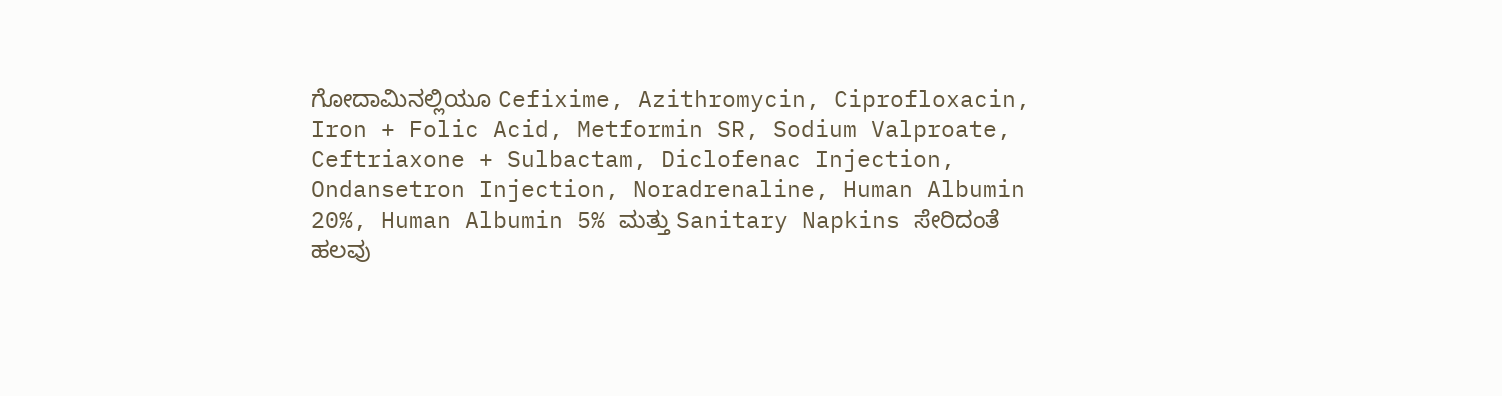ಗೋದಾಮಿನಲ್ಲಿಯೂ Cefixime, Azithromycin, Ciprofloxacin, Iron + Folic Acid, Metformin SR, Sodium Valproate, Ceftriaxone + Sulbactam, Diclofenac Injection, Ondansetron Injection, Noradrenaline, Human Albumin 20%, Human Albumin 5% ಮತ್ತು Sanitary Napkins ಸೇರಿದಂತೆ ಹಲವು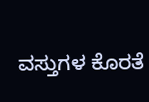ವಸ್ತುಗಳ ಕೊರತೆ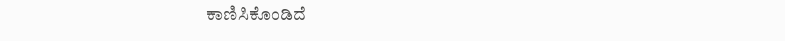ಕಾಣಿಸಿಕೊಂಡಿದೆ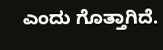ಎಂದು ಗೊತ್ತಾಗಿದೆ.